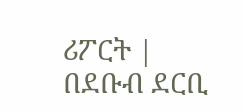ሪፖርት | በደቡብ ደርቢ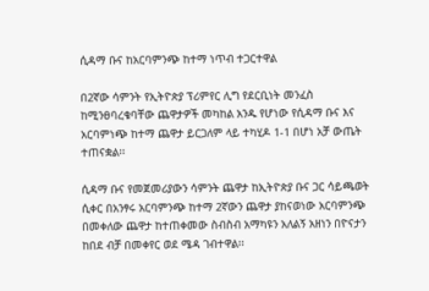ሲዳማ ቡና ከአርባምንጭ ከተማ ነጥብ ተጋርተዋል

በ2ኛው ሳምንት የኢትዮጵያ ፕሪምየር ሊግ የደርቢነት መንፈስ ከሚንፀባረቁባቸው ጨዋታዎች መካከል አንዱ የሆነው የሲዳማ ቡና እና አርባምነጭ ከተማ ጨዋታ ይርጋለም ላይ ተካሂዶ 1-1 በሆነ አቻ ውጤት ተጠናቋል፡፡

ሲዳማ ቡና የመጀመሪያውን ሳምንት ጨዋታ ከኢትዮጵያ ቡና ጋር ሳይጫወት ሲቀር በአንፃሩ አርባምንጭ ከተማ 2ኛውን ጨዋታ ያከናወነው አርባምንጭ በመቀለው ጨዋታ ከተጠቀመው ስብስብ አማካዩን አለልኝ አዘነን በዮናታን ከበደ ብቻ በመቀየር ወደ ሜዳ ገብተዋል፡፡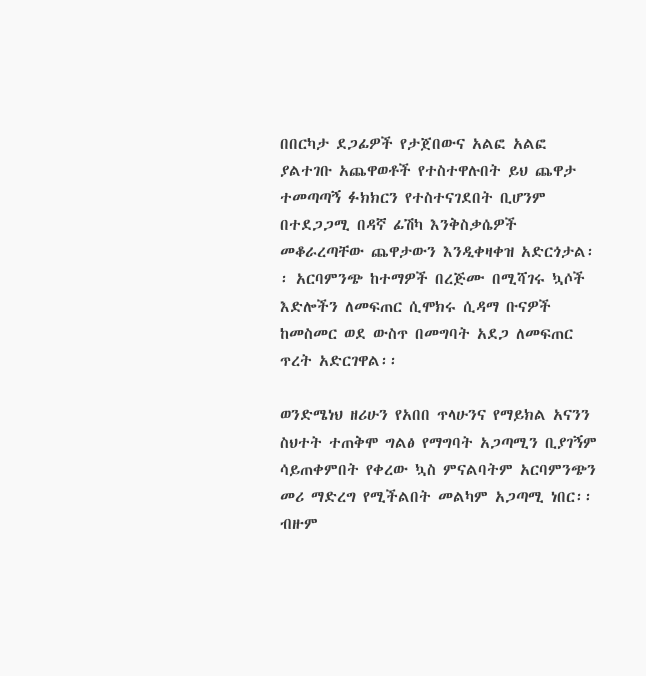በበርካታ ደጋፊዎች የታጀበውና አልፎ አልፎ ያልተገቡ አጨዋወቶች የተስተዋሉበት ይህ ጨዋታ ተመጣጣኝ ፉክክርን የተስተናገደበት ቢሆንም በተደጋጋሚ በዳኛ ፊሽካ እንቅስቃሴዎች መቆራረጣቸው ጨዋታውን እንዲቀዛቀዝ አድርጎታል፡፡ አርባምንጭ ከተማዎች በረጅሙ በሚሻገሩ ኳሶች እድሎችን ለመፍጠር ሲሞክሩ ሲዳማ ቡናዎች ከመስመር ወደ ውስጥ በመግባት አደጋ ለመፍጠር ጥረት አድርገዋል፡፡

ወንድሜነህ ዘሪሁን የአበበ ጥላሁንና የማይክል አናንን ስህተት ተጠቅሞ ግልፅ የማግባት አጋጣሚን ቢያገኝም ሳይጠቀምበት የቀረው ኳስ ምናልባትም አርባምንጭን መሪ ማድረግ የሚችልበት መልካም አጋጣሚ ነበር፡፡ ብዙም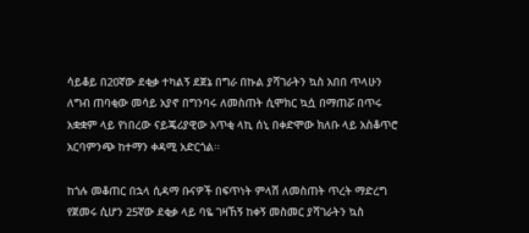ሳይቆይ በ20ኛው ደቂቃ ተካልኝ ደጀኔ በግራ በኩል ያሻገራትን ኳስ አበበ ጥላሁን ለግብ ጠባቂው መሳይ አያኖ በግንባሩ ለመስጠት ሲሞክር ኳሷ በማጠሯ በጥሩ አቋቋም ላይ የነበረው ናይጄሪያዊው አጥቂ ላኪ ሰኒ በቀድሞው ክለቡ ላይ አስቆጥሮ አርባምንጭ ከተማን ቀዳሚ አድርጎል፡፡

ከጎሉ መቆጠር በኋላ ሲዳማ ቡናዎች በፍጥነት ምላሽ ለመስጠት ጥረት ማድረግ የጀመሩ ሲሆን 25ኛው ደቂቃ ላይ ባዬ ገዛኸኝ ከቀኝ መስመር ያሻገራትን ኳስ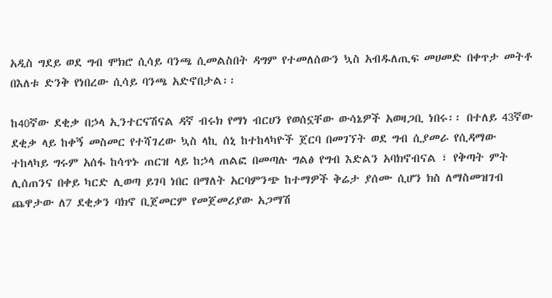አዲስ ግደይ ወደ ግብ ሞክሮ ሲሳይ ባንጫ ሲመልስበት ዳግም የተመለሰውን ኳስ አብዱለጢፍ መሀመድ በቀጥታ መትቶ በእለቱ ድንቅ የነበረው ሲሳይ ባንጫ አድኖበታል፡፡

ከ40ኛው ደቂቃ በኃላ ኢንተርናሽናል ዳኛ ብሩክ የማነ ብርሀን የወሰኗቸው ውሳኔዎች አወዛጋቢ ነበሩ፡፡ በተለይ 43ኛው ደቂቃ ላይ ከቀኝ መስመር የተሻገረው ኳስ ላኪ ሰኒ ከተከላካዮች ጀርባ በመገኘት ወደ ግብ ሲያመራ የሲዳማው ተከላካይ ግሩም አሰፋ ከሳጥኑ ጠርዝ ላይ ከኃላ ጠልፎ በመጣሉ ግልፅ የግብ እድልን አባክኖብናል ፣ የቅጣት ምት ሊሰጠንና በቀይ ካርድ ሊወጣ ይገባ ነበር በማለት አርባምንጭ ከተማዎች ቅሬታ ያሰሙ ሲሆን ክስ ለማስመዝገብ ጨዋታው ለ7 ደቂቃን ባክኖ ቢጀመርም የመጀመሪያው አጋማሽ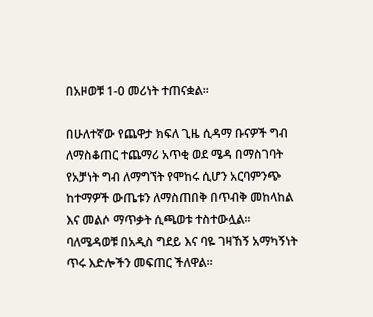በአዞወቹ 1-0 መሪነት ተጠናቋል፡፡

በሁለተኛው የጨዋታ ክፍለ ጊዜ ሲዳማ ቡናዎች ግብ ለማስቆጠር ተጨማሪ አጥቂ ወደ ሜዳ በማስገባት የአቻነት ግብ ለማግኘት የሞከሩ ሲሆን አርባምንጭ ከተማዎች ውጤቱን ለማስጠበቅ በጥብቅ መከላከል እና መልሶ ማጥቃት ሲጫወቱ ተስተውሏል፡፡ ባለሜዳወቹ በአዲስ ግደይ እና ባዬ ገዛኸኝ አማካኝነት ጥሩ እድሎችን መፍጠር ችለዋል፡፡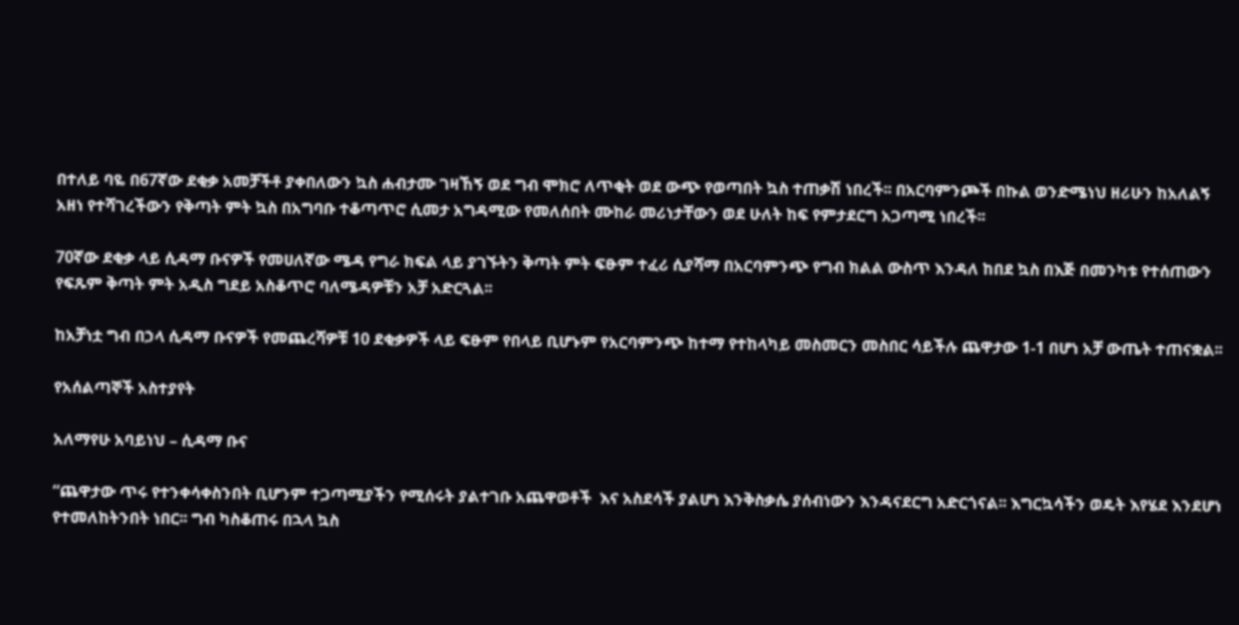በተለይ ባዬ በ67ኛው ደቂቃ አመቻችቶ ያቀበለውን ኳስ ሐብታሙ ገዛኸኝ ወደ ግብ ሞክሮ ለጥቂት ወደ ውጭ የወጣበት ኳስ ተጠቃሽ ነበረች፡፡ በአርባምንጮች በኩል ወንድሜነህ ዘሪሁን ከአለልኝ አዘነ የተሻገረችውን የቅጣት ምት ኳስ በአግባቡ ተቆጣጥሮ ሲመታ አግዳሚው የመለሰበት ሙከራ መሪነታቸውን ወደ ሁለት ከፍ የምታደርግ አጋጣሚ ነበረች፡፡

70ኛው ደቂቃ ላይ ሲዳማ ቡናዎች የመሀለኛው ሜዳ የግራ ክፍል ላይ ያገኙትን ቅጣት ምት ፍፁም ተፈሪ ሲያሻማ በአርባምንጭ የግብ ክልል ውስጥ እንዳለ ከበደ ኳስ በእጅ በመንካቱ የተሰጠውን የፍጹም ቅጣት ምት አዲስ ግደይ አስቆጥሮ ባለሜዳዎቹን አቻ አድርጓል፡፡

ከአቻነቷ ግብ በኃላ ሲዳማ ቡናዎች የመጨረሻዎቹ 10 ደቂቃዎች ላይ ፍፁም የበላይ ቢሆኑም የአርባምንጭ ከተማ የተከላካይ መስመርን መስበር ሳይችሉ ጨዋታው 1-1 በሆነ አቻ ውጤት ተጠናቋል፡፡

የአሰልጣኞች አስተያየት

አለማየሁ አባይነህ – ሲዳማ ቡና

“ጨዋታው ጥሩ የተንቀሳቀስንበት ቢሆንም ተጋጣሚያችን የሚሰሩት ያልተገቡ አጨዋወቶች  እና አስደሳች ያልሆነ እንቅስቃሴ ያሰብነውን እንዳናደርግ አድርጎናል፡፡ እግርኳሳችን ወዴት እየሄደ እንደሆነ የተመለከትንበት ነበር፡፡ ግብ ካስቆጠሩ በኋላ ኳስ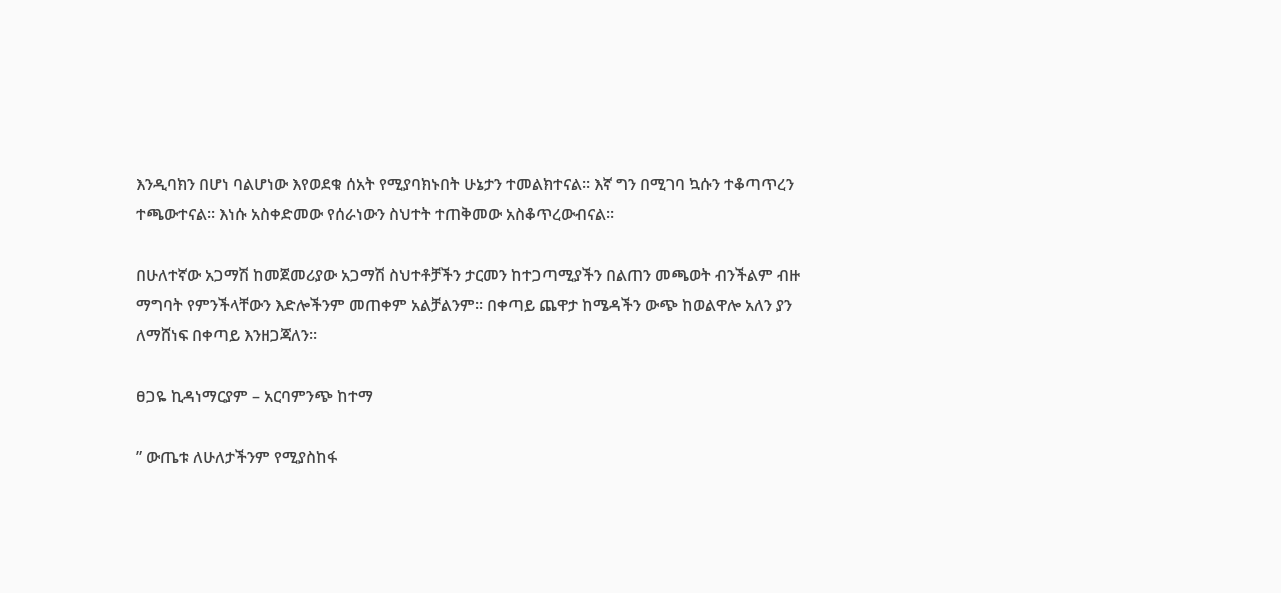እንዲባክን በሆነ ባልሆነው እየወደቁ ሰአት የሚያባክኑበት ሁኔታን ተመልክተናል፡፡ እኛ ግን በሚገባ ኳሱን ተቆጣጥረን ተጫውተናል፡፡ እነሱ አስቀድመው የሰራነውን ስህተት ተጠቅመው አስቆጥረውብናል፡፡

በሁለተኛው አጋማሽ ከመጀመሪያው አጋማሽ ስህተቶቻችን ታርመን ከተጋጣሚያችን በልጠን መጫወት ብንችልም ብዙ ማግባት የምንችላቸውን እድሎችንም መጠቀም አልቻልንም፡፡ በቀጣይ ጨዋታ ከሜዳችን ውጭ ከወልዋሎ አለን ያን ለማሸነፍ በቀጣይ እንዘጋጃለን፡፡

ፀጋዬ ኪዳነማርያም – አርባምንጭ ከተማ

” ውጤቱ ለሁለታችንም የሚያስከፋ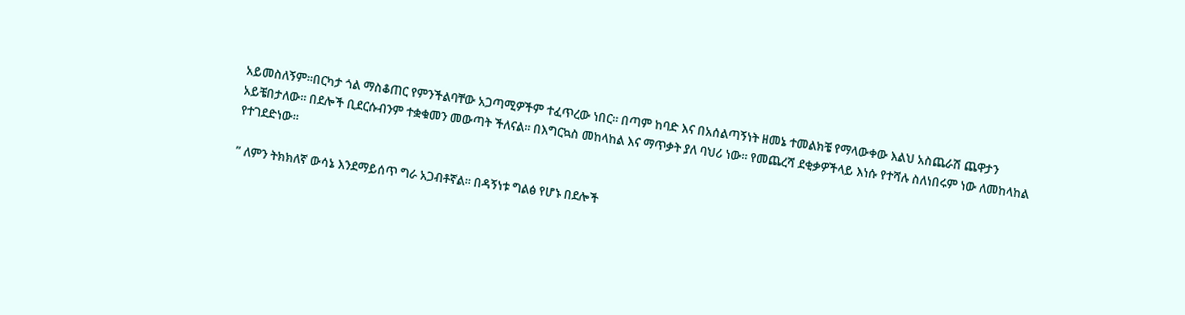አይመስለኝም፡፡በርካታ ጎል ማስቆጠር የምንችልባቸው አጋጣሚዎችም ተፈጥረው ነበር፡፡ በጣም ከባድ እና በአሰልጣኝነት ዘመኔ ተመልክቼ የማላውቀው እልህ አስጨራሽ ጨዋታን አይቼበታለው፡፡ በደሎች ቢደርሱብንም ተቋቁመን መውጣት ችለናል፡፡ በእግርኳስ መከላከል እና ማጥቃት ያለ ባህሪ ነው፡፡ የመጨረሻ ደቂቃዎችላይ እነሱ የተሻሉ ስለነበሩም ነው ለመከላከል የተገደድነው፡፡

” ለምን ትክክለኛ ውሳኔ እንደማይሰጥ ግራ አጋብቶኛል፡፡ በዳኝነቱ ግልፅ የሆኑ በደሎች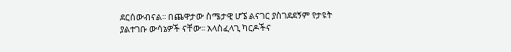ደርሰውብናል፡፡ በጨዋታው ስሜታዊ ሆኜ ልናገር ያስገደደኝም የታዩት ያልተገቡ ውሳኔዎች ናቸው፡፡ አላስፈላጊ ካርዶችና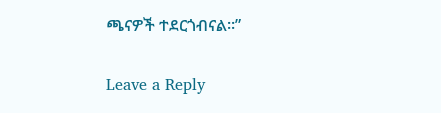ጫናዎች ተደርጎብናል፡፡”

Leave a Reply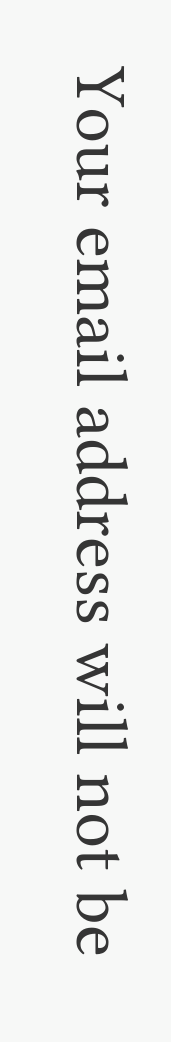Your email address will not be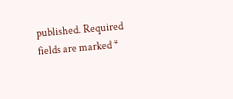published. Required fields are marked *